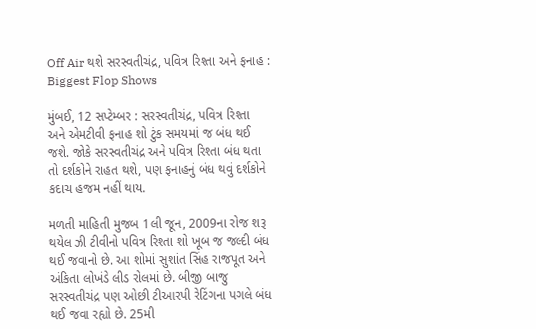Off Air થશે સરસ્વતીચંદ્ર, પવિત્ર રિશ્તા અને ફનાહ : Biggest Flop Shows

મુંબઈ, 12 સપ્ટેમ્બર : સરસ્વતીચંદ્ર, પવિત્ર રિશ્તા અને એમટીવી ફનાહ શો ટુંક સમયમાં જ બંધ થઈ જશે. જોકે સરસ્વતીચંદ્ર અને પવિત્ર રિશ્તા બંધ થતા તો દર્શકોને રાહત થશે, પણ ફનાહનું બંધ થવું દર્શકોને કદાચ હજમ નહીં થાય.

મળતી માહિતી મુજબ 1લી જૂન, 2009ના રોજ શરૂ થયેલ ઝી ટીવીનો પવિત્ર રિશ્તા શો ખૂબ જ જલ્દી બંધ થઈ જવાનો છે. આ શોમાં સુશાંત સિંહ રાજપૂત અને અંકિતા લોખંડે લીડ રોલમાં છે. બીજી બાજુ સરસ્વતીચંદ્ર પણ ઓછી ટીઆરપી રેટિંગના પગલે બંધ થઈ જવા રહ્યો છે. 25મી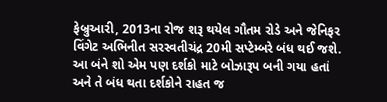ફેબ્રુઆરી, 2013ના રોજ શરૂ થયેલ ગૌતમ રોડે અને જેનિફર વિંગેટ અભિનીત સરસ્વતીચંદ્ર 20મી સપ્ટેમ્બરે બંધ થઈ જશે. આ બંને શો એમ પણ દર્શકો માટે બોઝારૂપ બની ગયા હતાં અને તે બંધ થતા દર્શકોને રાહત જ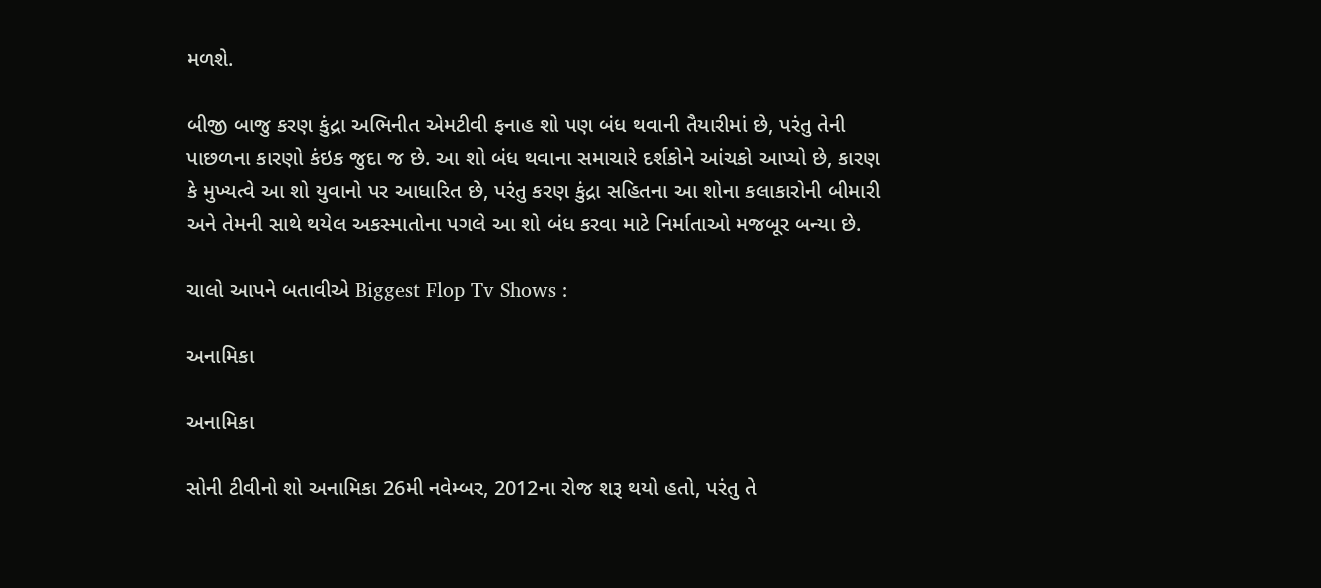મળશે.

બીજી બાજુ કરણ કુંદ્રા અભિનીત એમટીવી ફનાહ શો પણ બંધ થવાની તૈયારીમાં છે, પરંતુ તેની પાછળના કારણો કંઇક જુદા જ છે. આ શો બંધ થવાના સમાચારે દર્શકોને આંચકો આપ્યો છે, કારણ કે મુખ્યત્વે આ શો યુવાનો પર આધારિત છે, પરંતુ કરણ કુંદ્રા સહિતના આ શોના કલાકારોની બીમારી અને તેમની સાથે થયેલ અકસ્માતોના પગલે આ શો બંધ કરવા માટે નિર્માતાઓ મજબૂર બન્યા છે.

ચાલો આપને બતાવીએ Biggest Flop Tv Shows :

અનામિકા

અનામિકા

સોની ટીવીનો શો અનામિકા 26મી નવેમ્બર, 2012ના રોજ શરૂ થયો હતો, પરંતુ તે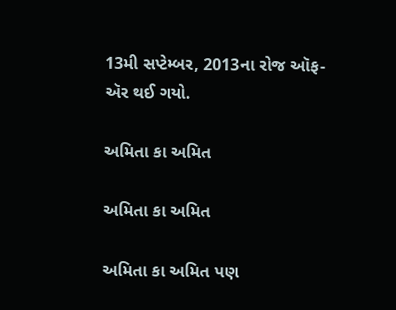13મી સપ્ટેમ્બર, 2013ના રોજ ઑફ-ઍર થઈ ગયો.

અમિતા કા અમિત

અમિતા કા અમિત

અમિતા કા અમિત પણ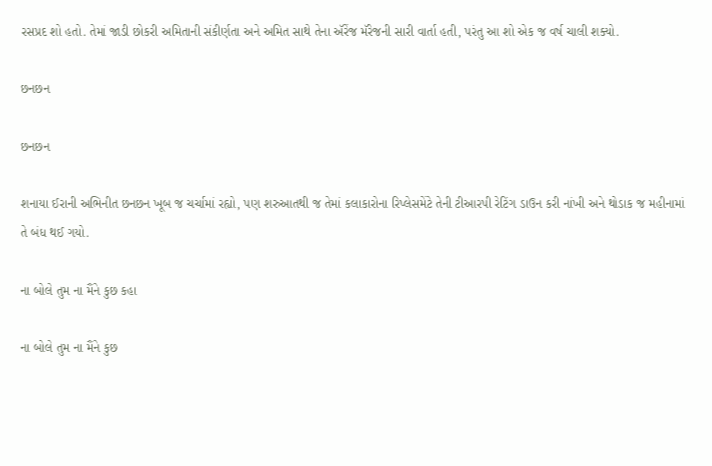રસપ્રદ શો હતો. તેમાં જાડી છોકરી અમિતાની સંકીર્ણતા અને અમિત સાથે તેના ઍરેંજ મૅરેજની સારી વાર્તા હતી, પરંતુ આ શો એક જ વર્ષ ચાલી શક્યો.

છનછન

છનછન

શનાયા ઈરાની અભિનીત છનછન ખૂબ જ ચર્ચામાં રહ્યો, પણ શરુઆતથી જ તેમાં કલાકારોના રિપ્લેસમેંટે તેની ટીઆરપી રેટિંગ ડાઉન કરી નાંખી અને થોડાક જ મહીનામાં તે બંધ થઈ ગયો.

ના બોલે તુમ ના મૈંને કુછ કહા

ના બોલે તુમ ના મૈંને કુછ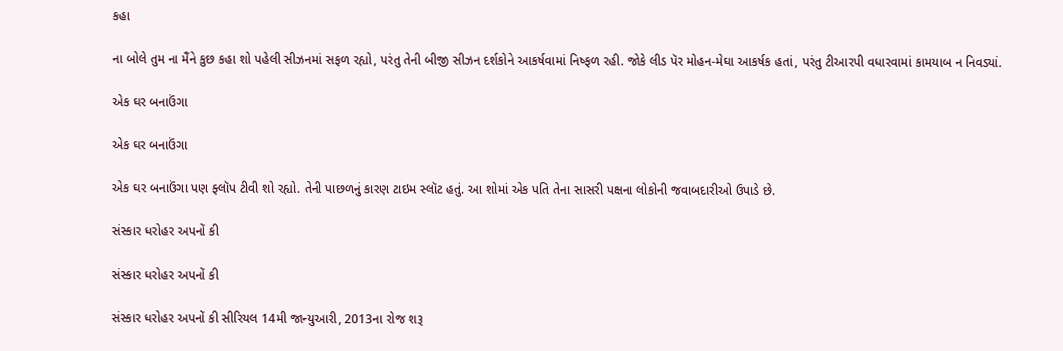કહા

ના બોલે તુમ ના મૈંને કુછ કહા શો પહેલી સીઝનમાં સફળ રહ્યો, પરંતુ તેની બીજી સીઝન દર્શકોને આકર્ષવામાં નિષ્ફળ રહી. જોકે લીડ પૅર મોહન-મેઘા આકર્ષક હતાં, પરંતુ ટીઆરપી વધારવામાં કામયાબ ન નિવડ્યાં.

એક ઘર બનાઉંગા

એક ઘર બનાઉંગા

એક ઘર બનાઉંગા પણ ફ્લૉપ ટીવી શો રહ્યો. તેની પાછળનું કારણ ટાઇમ સ્લૉટ હતું. આ શોમાં એક પતિ તેના સાસરી પક્ષના લોકોની જવાબદારીઓ ઉપાડે છે.

સંસ્કાર ધરોહર અપનોં કી

સંસ્કાર ધરોહર અપનોં કી

સંસ્કાર ધરોહર અપનોં કી સીરિયલ 14મી જાન્યુઆરી, 2013ના રોજ શરૂ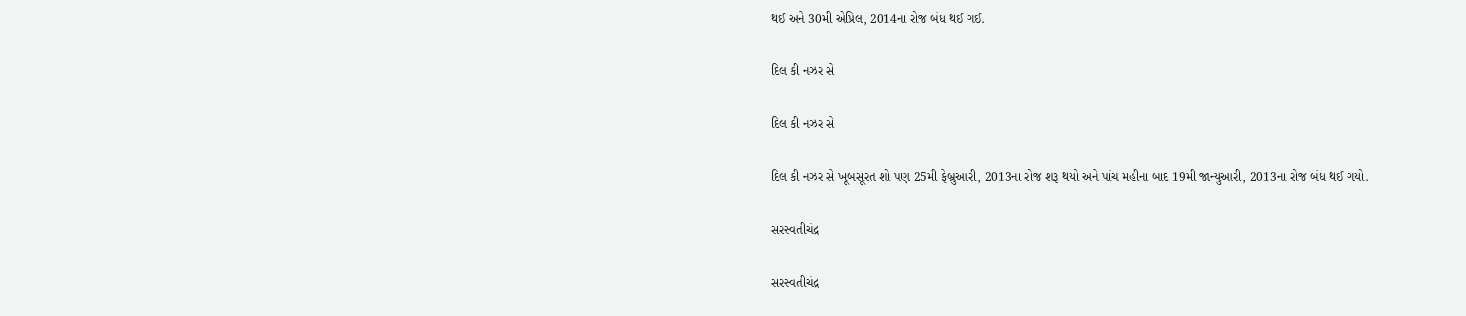થઈ અને 30મી એપ્રિલ, 2014ના રોજ બંધ થઈ ગઈ.

દિલ કી નઝર સે

દિલ કી નઝર સે

દિલ કી નઝર સે ખૂબસૂરત શો પણ 25મી ફેબ્રુઆરી, 2013ના રોજ શરૂ થયો અને પાંચ મહીના બાદ 19મી જાન્યુઆરી, 2013ના રોજ બંધ થઈ ગયો.

સરસ્વતીચંદ્ર

સરસ્વતીચંદ્ર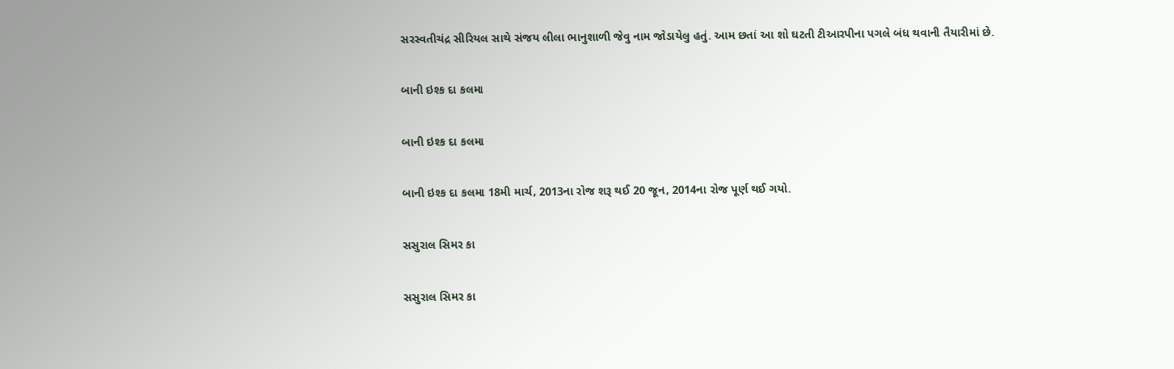સરસ્વતીચંદ્ર સીરિયલ સાથે સંજય લીલા ભાનુશાળી જેવુ નામ જોડાયેલુ હતું. આમ છતાં આ શો ઘટતી ટીઆરપીના પગલે બંધ થવાની તૈયારીમાં છે.

બાની ઇશ્ક દા કલમા

બાની ઇશ્ક દા કલમા

બાની ઇશ્ક દા કલમા 18મી માર્ચ, 2013ના રોજ શરૂ થઈ 20 જૂન, 2014ના રોજ પૂર્ણ થઈ ગયો.

સસુરાલ સિમર કા

સસુરાલ સિમર કા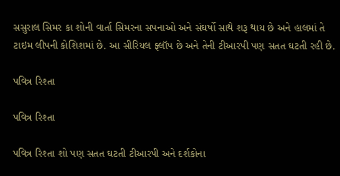સસુરાલ સિમર કા શોની વાર્તા સિમરના સપનાઓ અને સંઘર્ષો સાથે શરૂ થાય છે અને હાલમાં તે ટાઇમ લીપની કોશિશમાં છે. આ સીરિયલ ફ્લૉપ છે અને તેની ટીઆરપી પણ સતત ઘટતી રહી છે.

પવિત્ર રિશ્તા

પવિત્ર રિશ્તા

પવિત્ર રિશ્તા શો પણ સતત ઘટતી ટીઆરપી અને દર્શકોના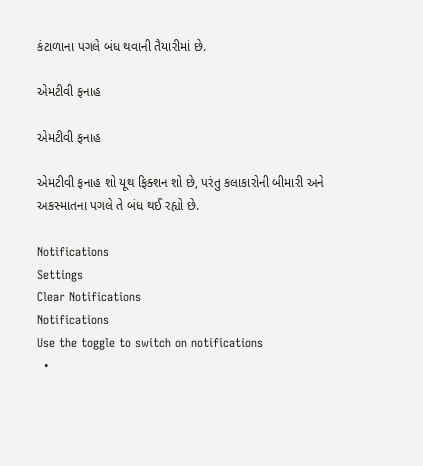કંટાળાના પગલે બંધ થવાની તૈયારીમાં છે.

એમટીવી ફનાહ

એમટીવી ફનાહ

એમટીવી ફનાહ શો યૂથ ફિક્શન શો છે, પરંતુ કલાકારોની બીમારી અને અકસ્માતના પગલે તે બંધ થઈ રહ્યો છે.

Notifications
Settings
Clear Notifications
Notifications
Use the toggle to switch on notifications
  •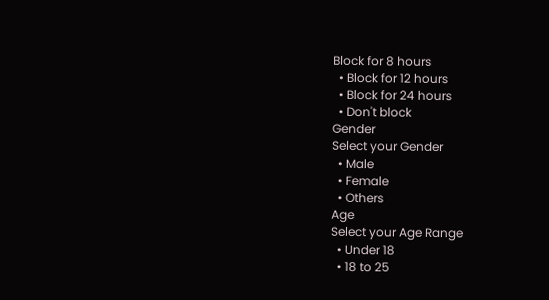Block for 8 hours
  • Block for 12 hours
  • Block for 24 hours
  • Don't block
Gender
Select your Gender
  • Male
  • Female
  • Others
Age
Select your Age Range
  • Under 18
  • 18 to 25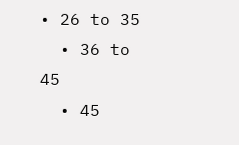• 26 to 35
  • 36 to 45
  • 45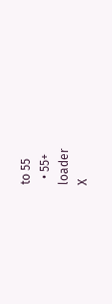to 55
  • 55+
loader
X